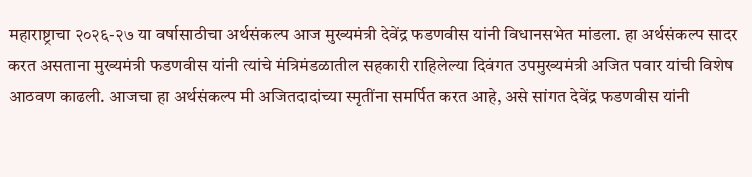महाराष्ट्राचा २०२६-२७ या वर्षासाठीचा अर्थसंकल्प आज मुख्यमंत्री देवेंद्र फडणवीस यांनी विधानसभेत मांडला. हा अर्थसंकल्प सादर करत असताना मुख्यमंत्री फडणवीस यांनी त्यांचे मंत्रिमंडळातील सहकारी राहिलेल्या दिवंगत उपमुख्यमंत्री अजित पवार यांची विशेष आठवण काढली. आजचा हा अर्थसंकल्प मी अजितदादांच्या स्मृतींना समर्पित करत आहे, असे सांगत देवेंद्र फडणवीस यांनी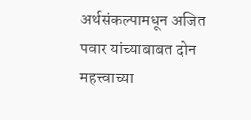अर्थसंकल्पामधून अजित पवार यांच्याबाबत दोन महत्त्वाच्या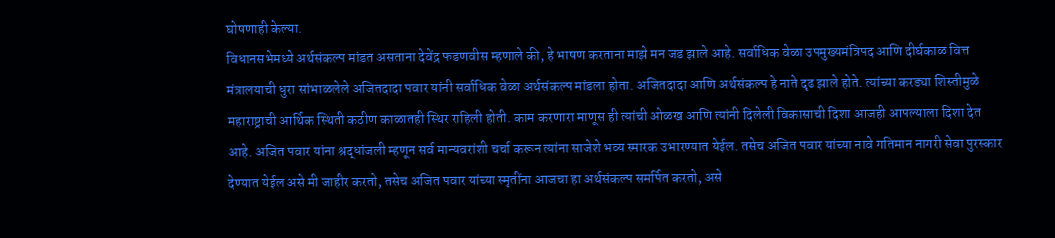घोषणाही केल्या.
विधानसभेमध्ये अर्थसंकल्प मांडत असताना देवेंद्र फडणवीस म्हणाले की, हे भाषण करताना माझे मन जड झाले आहे. सर्वाधिक वेळा उपमुख्यमंत्रिपद आणि दीर्घकाळ वित्त मंत्रालयाची धुरा सांभाळलेले अजितदादा पवार यांनी सर्वाधिक वेळा अर्थसंकल्प मांडला होता. अजितदादा आणि अर्थसंकल्प हे नाते दृढ झाले होते. त्यांच्या करड्या शिस्तीमुळे महाराष्ट्राची आर्थिक स्थिती कठीण काळातही स्थिर राहिली होती. काम करणारा माणूस ही त्यांची ओळख आणि त्यांनी दिलेली विकासाची दिशा आजही आपल्याला दिशा देत आहे. अजित पवार यांना श्रद्धांजली म्हणून सर्व मान्यवरांशी चर्चा करून त्यांना साजेशे भव्य स्मारक उभारण्यात येईल. तसेच अजित पवार यांच्या नावे गतिमान नागरी सेवा पुरस्कार देण्यात येईल असे मी जाहीर करतो, तसेच अजित पवार यांच्या स्मृतींना आजचा हा अर्थसंकल्प समर्पित करतो, असे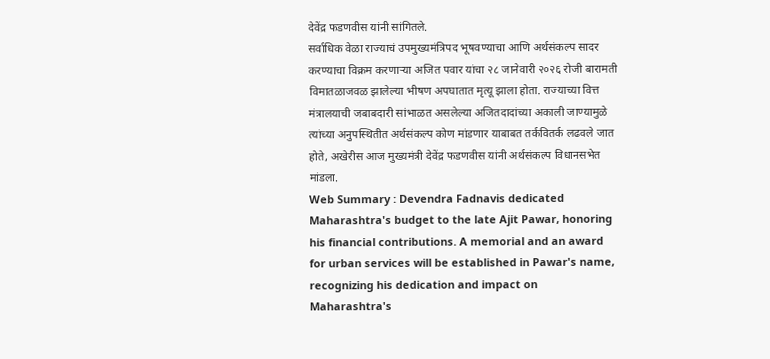देवेंद्र फडणवीस यांनी सांगितले.
सर्वाधिक वेळा राज्याचं उपमुख्यमंत्रिपद भूषवण्याचा आणि अर्थसंकल्प सादर करण्याचा विक्रम करणाऱ्या अजित पवार यांचा २८ जानेवारी २०२६ रोजी बारामती विमातळाजवळ झालेल्या भीषण अपघातात मृत्यू झाला होता. राज्याच्या वित्त मंत्रालयाची जबाबदारी सांभाळत असलेल्या अजितदादांच्या अकाली जाण्यामुळे त्यांच्या अनुपस्थितीत अर्थसंकल्प कोण मांडणार याबाबत तर्कवितर्क लढवले जात होते, अखेरीस आज मुख्यमंत्री देवेंद्र फडणवीस यांनी अर्थसंकल्प विधानसभेत मांडला.
Web Summary : Devendra Fadnavis dedicated Maharashtra's budget to the late Ajit Pawar, honoring his financial contributions. A memorial and an award for urban services will be established in Pawar's name, recognizing his dedication and impact on Maharashtra's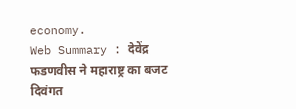economy.
Web Summary : देवेंद्र फडणवीस ने महाराष्ट्र का बजट दिवंगत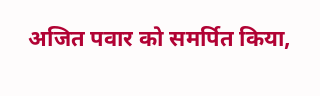अजित पवार को समर्पित किया,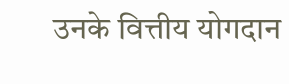उनके वित्तीय योगदान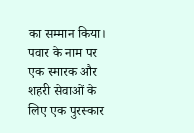का सम्मान किया। पवार के नाम पर एक स्मारक और शहरी सेवाओं के लिए एक पुरस्कार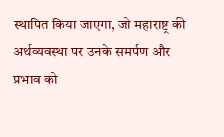स्थापित किया जाएगा, जो महाराष्ट्र की अर्थव्यवस्था पर उनके समर्पण और प्रभाव को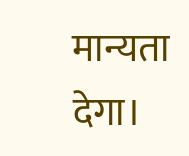मान्यता देगा।